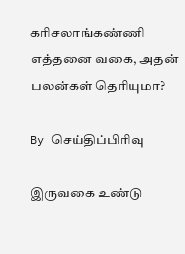கரிசலாங்கண்ணி எத்தனை வகை, அதன் பலன்கள் தெரியுமா?

By செய்திப்பிரிவு

இருவகை உண்டு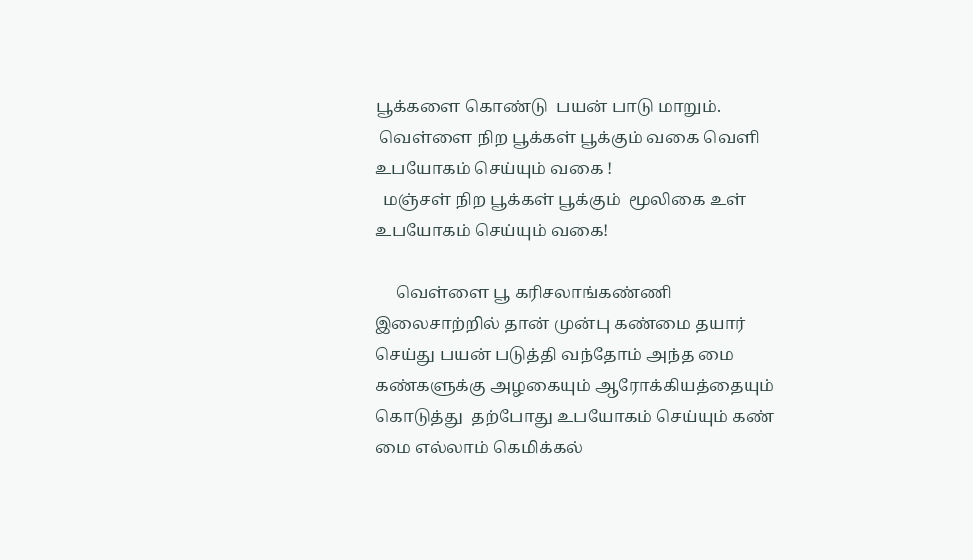பூக்களை கொண்டு  பயன் பாடு மாறும்.
 வெள்ளை நிற பூக்கள் பூக்கும் வகை வெளி உபயோகம் செய்யும் வகை !
  மஞ்சள் நிற பூக்கள் பூக்கும்  மூலிகை உள் உபயோகம் செய்யும் வகை!

     வெள்ளை பூ கரிசலாங்கண்ணி இலைசாற்றில் தான் முன்பு கண்மை தயார் செய்து பயன் படுத்தி வந்தோம் அந்த மை கண்களுக்கு அழகையும் ஆரோக்கியத்தையும் கொடுத்து  தற்போது உபயோகம் செய்யும் கண் மை எல்லாம் கெமிக்கல்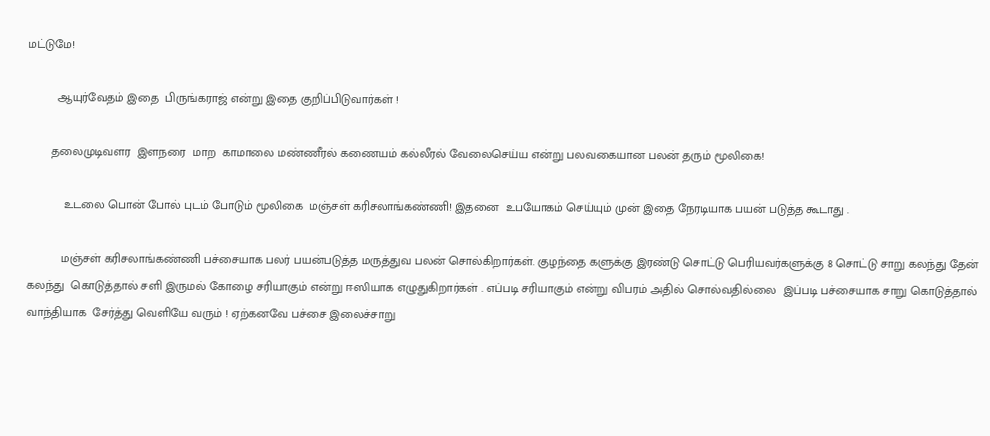மட்டுமே!

         ஆயுர்வேதம் இதை  பிருங்கராஜ் என்று இதை குறிப்பிடுவார்கள் !

       தலைமுடிவளர  இளநரை  மாற  காமாலை மண்ணீரல் கணையம் கல்லீரல் வேலைசெய்ய என்று பலவகையான பலன் தரும் மூலிகை!

           உடலை பொன் போல் புடம் போடும் மூலிகை  மஞ்சள் கரிசலாங்கண்ணி! இதனை  உபயோகம் செய்யும் முன் இதை நேரடியாக பயன் படுத்த கூடாது .

          மஞ்சள் கரிசலாங்கண்ணி பச்சையாக பலர் பயன்படுத்த மருத்துவ பலன் சொல்கிறார்கள். குழந்தை களுக்கு இரண்டு சொட்டு பெரியவர்களுக்கு 8 சொட்டு சாறு கலந்து தேன் கலந்து  கொடுத்தால் சளி இருமல் கோழை சரியாகும் என்று ஈஸியாக எழுதுகிறார்கள் . எப்படி சரியாகும் என்று விபரம் அதில் சொல்வதில்லை  இப்படி பச்சையாக சாறு கொடுத்தால்  வாந்தியாக  சேர்த்து வெளியே வரும் ! ஏற்கனவே பச்சை இலைச்சாறு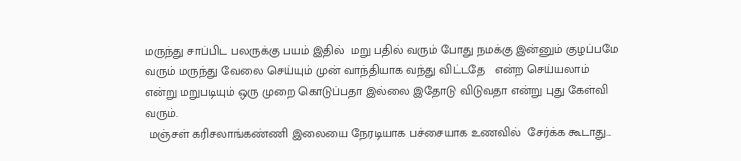மருந்து சாப்பிட பலருக்கு பயம் இதில்  மறு பதில் வரும் போது நமக்கு இன்னும் குழப்பமே வரும் மருந்து வேலை செய்யும் முன் வாந்தியாக வந்து விட்டதே   என்ற செய்யலாம் என்று மறுபடியும் ஒரு முறை கொடுப்பதா இல்லை இதோடு விடுவதா என்று புது கேள்வி வரும்.
 மஞ்சள் கரிசலாங்கண்ணி இலையை நேரடியாக பச்சையாக உணவில்  சேர்க்க கூடாது...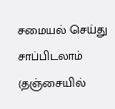சமையல் செய்து சாப்பிடலாம்  (தஞ்சையில்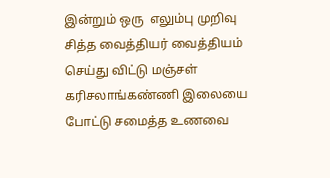இன்றும் ஒரு  எலும்பு முறிவு சித்த வைத்தியர் வைத்தியம் செய்து விட்டு மஞ்சள் கரிசலாங்கண்ணி இலையை போட்டு சமைத்த உணவை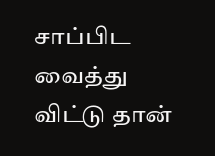சாப்பிட வைத்து விட்டு தான்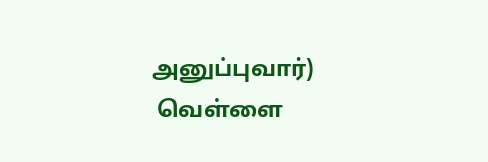அனுப்புவார்)
 வெள்ளை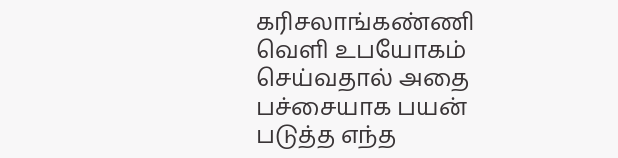கரிசலாங்கண்ணி வெளி உபயோகம்  செய்வதால் அதை பச்சையாக பயன் படுத்த எந்த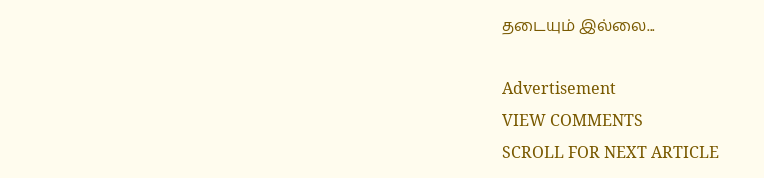தடையும் இல்லை...

Advertisement
VIEW COMMENTS
SCROLL FOR NEXT ARTICLE